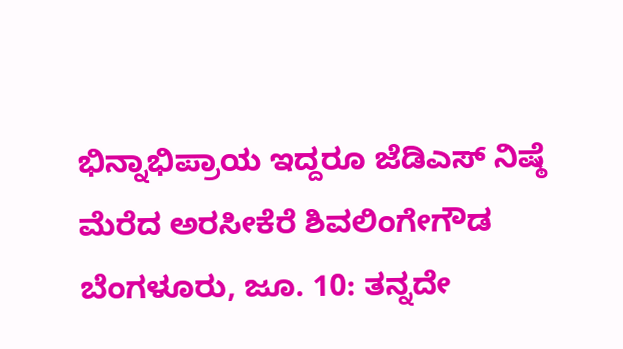ಭಿನ್ನಾಭಿಪ್ರಾಯ ಇದ್ದರೂ ಜೆಡಿಎಸ್ ನಿಷ್ಠೆ ಮೆರೆದ ಅರಸೀಕೆರೆ ಶಿವಲಿಂಗೇಗೌಡ
ಬೆಂಗಳೂರು, ಜೂ. 10: ತನ್ನದೇ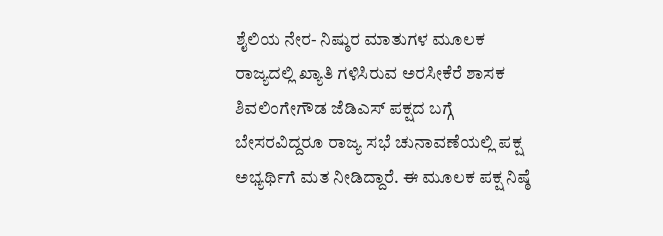ಶೈಲಿಯ ನೇರ- ನಿಷ್ಠುರ ಮಾತುಗಳ ಮೂಲಕ ರಾಜ್ಯದಲ್ಲಿ ಖ್ಯಾತಿ ಗಳಿಸಿರುವ ಅರಸೀಕೆರೆ ಶಾಸಕ ಶಿವಲಿಂಗೇಗೌಡ ಜೆಡಿಎಸ್ ಪಕ್ಷದ ಬಗ್ಗೆ ಬೇಸರವಿದ್ದರೂ ರಾಜ್ಯ ಸಭೆ ಚುನಾವಣೆಯಲ್ಲಿ ಪಕ್ಷ ಅಭ್ಯರ್ಥಿಗೆ ಮತ ನೀಡಿದ್ದಾರೆ. ಈ ಮೂಲಕ ಪಕ್ಷ ನಿಷ್ಠೆ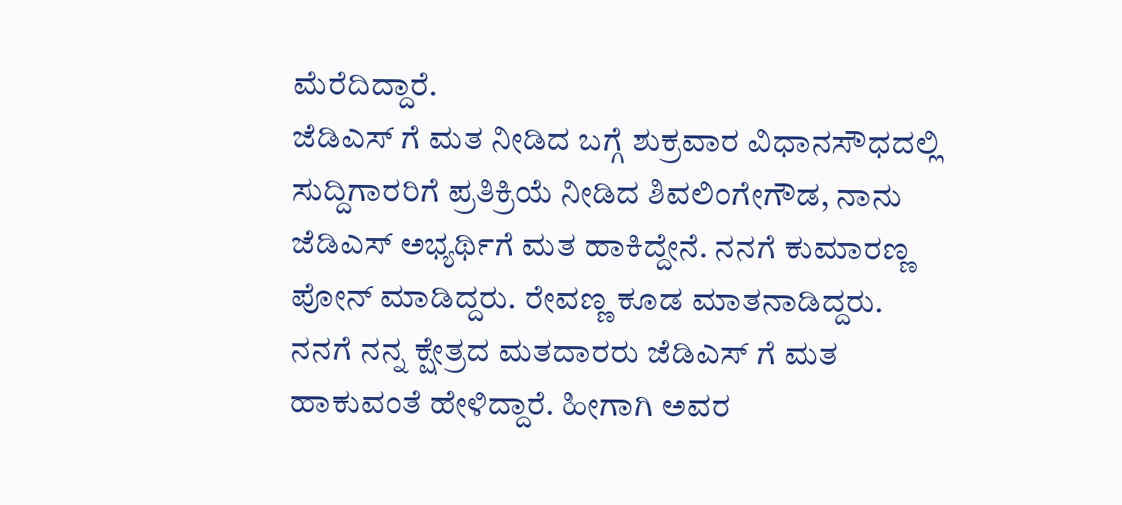ಮೆರೆದಿದ್ದಾರೆ.
ಜೆಡಿಎಸ್ ಗೆ ಮತ ನೀಡಿದ ಬಗ್ಗೆ ಶುಕ್ರವಾರ ವಿಧಾನಸೌಧದಲ್ಲಿ ಸುದ್ದಿಗಾರರಿಗೆ ಪ್ರತಿಕ್ರಿಯೆ ನೀಡಿದ ಶಿವಲಿಂಗೇಗೌಡ, ನಾನು ಜೆಡಿಎಸ್ ಅಭ್ಯರ್ಥಿಗೆ ಮತ ಹಾಕಿದ್ದೇನೆ. ನನಗೆ ಕುಮಾರಣ್ಣ ಪೋನ್ ಮಾಡಿದ್ದರು. ರೇವಣ್ಣ ಕೂಡ ಮಾತನಾಡಿದ್ದರು. ನನಗೆ ನನ್ನ ಕ್ಷೇತ್ರದ ಮತದಾರರು ಜೆಡಿಎಸ್ ಗೆ ಮತ ಹಾಕುವಂತೆ ಹೇಳಿದ್ದಾರೆ. ಹೀಗಾಗಿ ಅವರ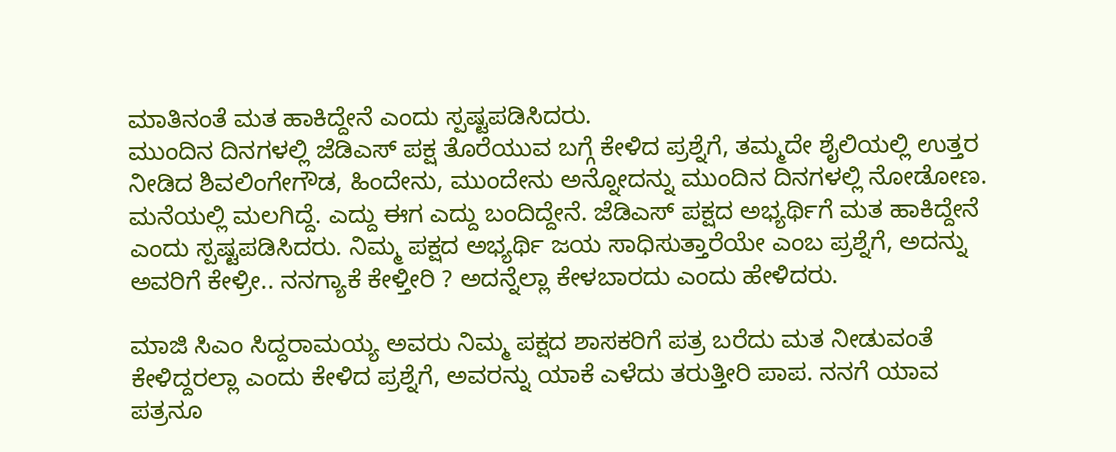ಮಾತಿನಂತೆ ಮತ ಹಾಕಿದ್ದೇನೆ ಎಂದು ಸ್ಪಷ್ಟಪಡಿಸಿದರು.
ಮುಂದಿನ ದಿನಗಳಲ್ಲಿ ಜೆಡಿಎಸ್ ಪಕ್ಷ ತೊರೆಯುವ ಬಗ್ಗೆ ಕೇಳಿದ ಪ್ರಶ್ನೆಗೆ, ತಮ್ಮದೇ ಶೈಲಿಯಲ್ಲಿ ಉತ್ತರ ನೀಡಿದ ಶಿವಲಿಂಗೇಗೌಡ, ಹಿಂದೇನು, ಮುಂದೇನು ಅನ್ನೋದನ್ನು ಮುಂದಿನ ದಿನಗಳಲ್ಲಿ ನೋಡೋಣ. ಮನೆಯಲ್ಲಿ ಮಲಗಿದ್ದೆ. ಎದ್ದು ಈಗ ಎದ್ದು ಬಂದಿದ್ದೇನೆ. ಜೆಡಿಎಸ್ ಪಕ್ಷದ ಅಭ್ಯರ್ಥಿಗೆ ಮತ ಹಾಕಿದ್ದೇನೆ ಎಂದು ಸ್ಪಷ್ಟಪಡಿಸಿದರು. ನಿಮ್ಮ ಪಕ್ಷದ ಅಭ್ಯರ್ಥಿ ಜಯ ಸಾಧಿಸುತ್ತಾರೆಯೇ ಎಂಬ ಪ್ರಶ್ನೆಗೆ, ಅದನ್ನು ಅವರಿಗೆ ಕೇಳ್ರೀ.. ನನಗ್ಯಾಕೆ ಕೇಳ್ತೀರಿ ? ಅದನ್ನೆಲ್ಲಾ ಕೇಳಬಾರದು ಎಂದು ಹೇಳಿದರು.

ಮಾಜಿ ಸಿಎಂ ಸಿದ್ದರಾಮಯ್ಯ ಅವರು ನಿಮ್ಮ ಪಕ್ಷದ ಶಾಸಕರಿಗೆ ಪತ್ರ ಬರೆದು ಮತ ನೀಡುವಂತೆ ಕೇಳಿದ್ದರಲ್ಲಾ ಎಂದು ಕೇಳಿದ ಪ್ರಶ್ನೆಗೆ, ಅವರನ್ನು ಯಾಕೆ ಎಳೆದು ತರುತ್ತೀರಿ ಪಾಪ. ನನಗೆ ಯಾವ ಪತ್ರನೂ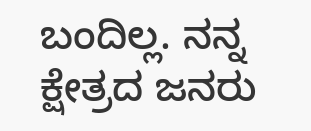ಬಂದಿಲ್ಲ. ನನ್ನ ಕ್ಷೇತ್ರದ ಜನರು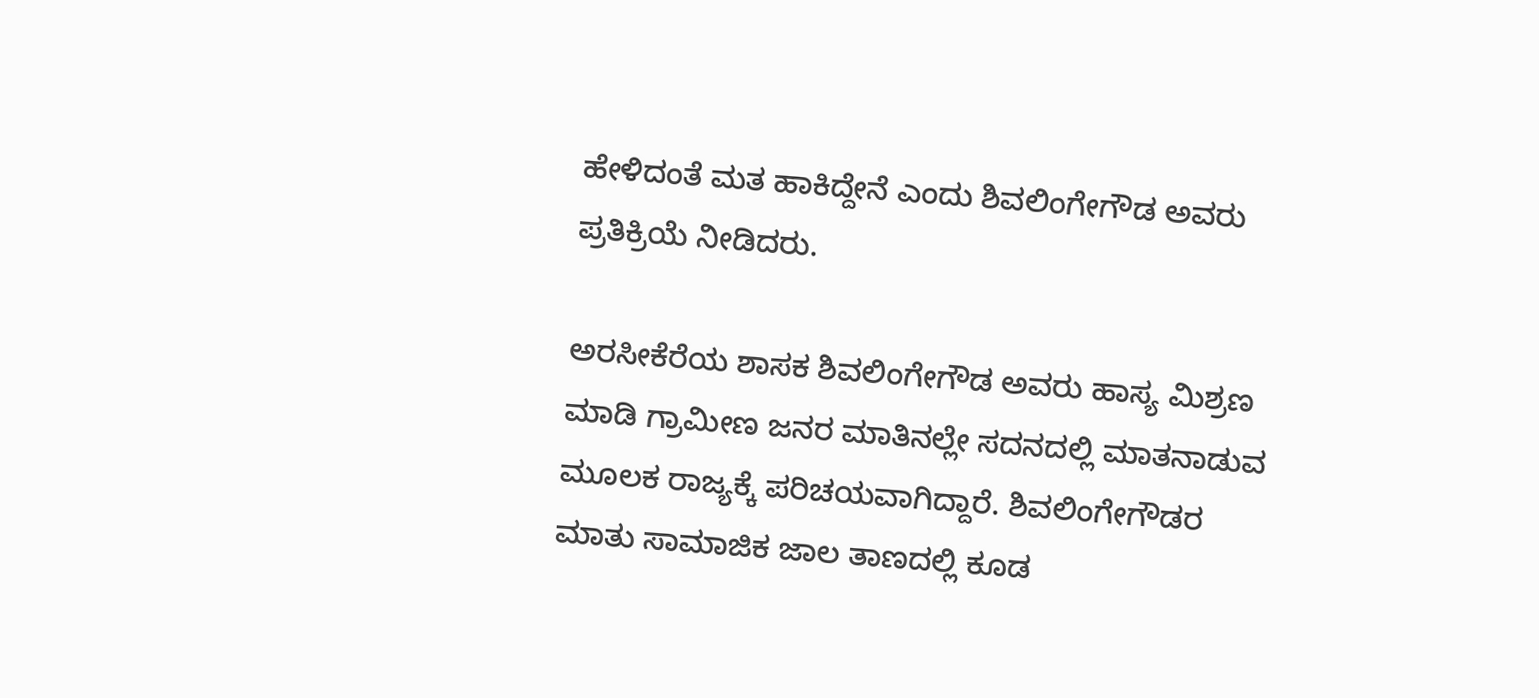ಹೇಳಿದಂತೆ ಮತ ಹಾಕಿದ್ದೇನೆ ಎಂದು ಶಿವಲಿಂಗೇಗೌಡ ಅವರು ಪ್ರತಿಕ್ರಿಯೆ ನೀಡಿದರು.

ಅರಸೀಕೆರೆಯ ಶಾಸಕ ಶಿವಲಿಂಗೇಗೌಡ ಅವರು ಹಾಸ್ಯ ಮಿಶ್ರಣ ಮಾಡಿ ಗ್ರಾಮೀಣ ಜನರ ಮಾತಿನಲ್ಲೇ ಸದನದಲ್ಲಿ ಮಾತನಾಡುವ ಮೂಲಕ ರಾಜ್ಯಕ್ಕೆ ಪರಿಚಯವಾಗಿದ್ದಾರೆ. ಶಿವಲಿಂಗೇಗೌಡರ ಮಾತು ಸಾಮಾಜಿಕ ಜಾಲ ತಾಣದಲ್ಲಿ ಕೂಡ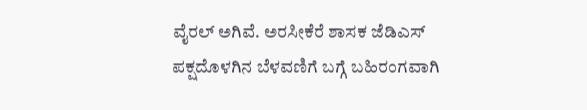ವೈರಲ್ ಅಗಿವೆ. ಅರಸೀಕೆರೆ ಶಾಸಕ ಜೆಡಿಎಸ್ ಪಕ್ಷದೊಳಗಿನ ಬೆಳವಣಿಗೆ ಬಗ್ಗೆ ಬಹಿರಂಗವಾಗಿ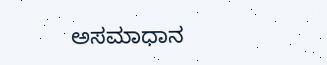ಅಸಮಾಧಾನ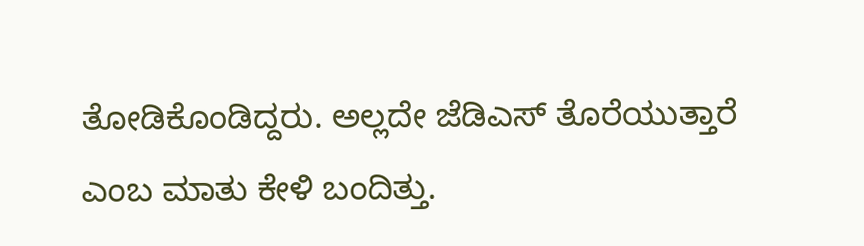ತೋಡಿಕೊಂಡಿದ್ದರು. ಅಲ್ಲದೇ ಜೆಡಿಎಸ್ ತೊರೆಯುತ್ತಾರೆ ಎಂಬ ಮಾತು ಕೇಳಿ ಬಂದಿತ್ತು.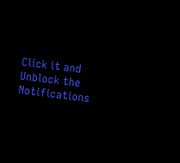Click it and Unblock the Notifications